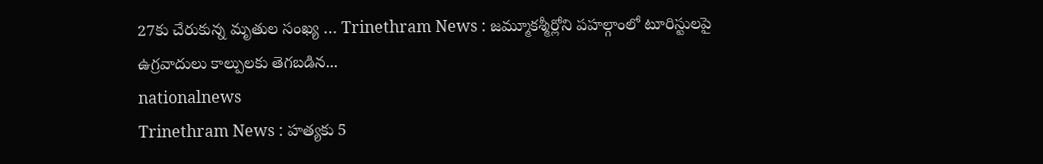27కు చేరుకున్న మృతుల సంఖ్య … Trinethram News : జమ్మూకశ్మీర్లోని పహల్గాంలో టూరిస్టులపై ఉగ్రవాదులు కాల్పులకు తెగబడిన...
nationalnews
Trinethram News : హత్యకు 5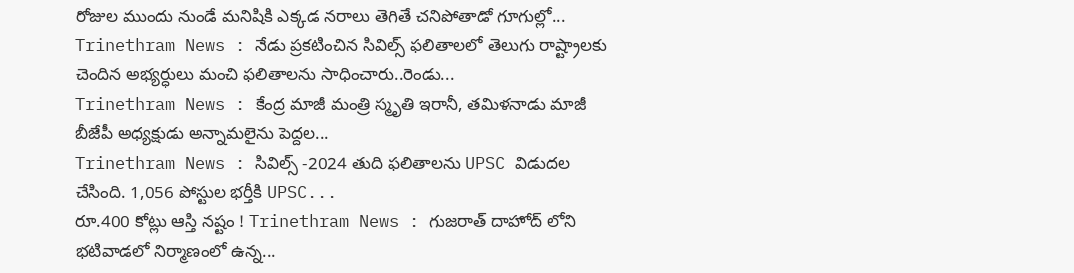రోజుల ముందు నుండే మనిషికి ఎక్కడ నరాలు తెగితే చనిపోతాడో గూగుల్లో...
Trinethram News : నేడు ప్రకటించిన సివిల్స్ ఫలితాలలో తెలుగు రాష్ట్రాలకు చెందిన అభ్యర్ధులు మంచి ఫలితాలను సాధించారు..రెండు...
Trinethram News : కేంద్ర మాజీ మంత్రి స్మృతి ఇరానీ, తమిళనాడు మాజీ బీజేపీ అధ్యక్షుడు అన్నామలైను పెద్దల...
Trinethram News : సివిల్స్ -2024 తుది ఫలితాలను UPSC విడుదల చేసింది. 1,056 పోస్టుల భర్తీకి UPSC...
రూ.400 కోట్లు ఆస్తి నష్టం ! Trinethram News : గుజరాత్ దాహోద్ లోని భటివాడలో నిర్మాణంలో ఉన్న...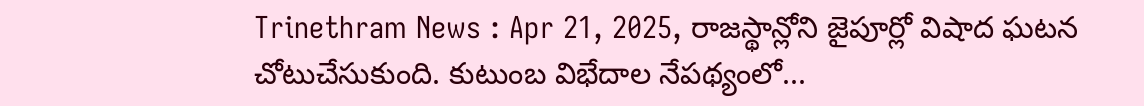Trinethram News : Apr 21, 2025, రాజస్థాన్లోని జైపూర్లో విషాద ఘటన చోటుచేసుకుంది. కుటుంబ విభేదాల నేపథ్యంలో...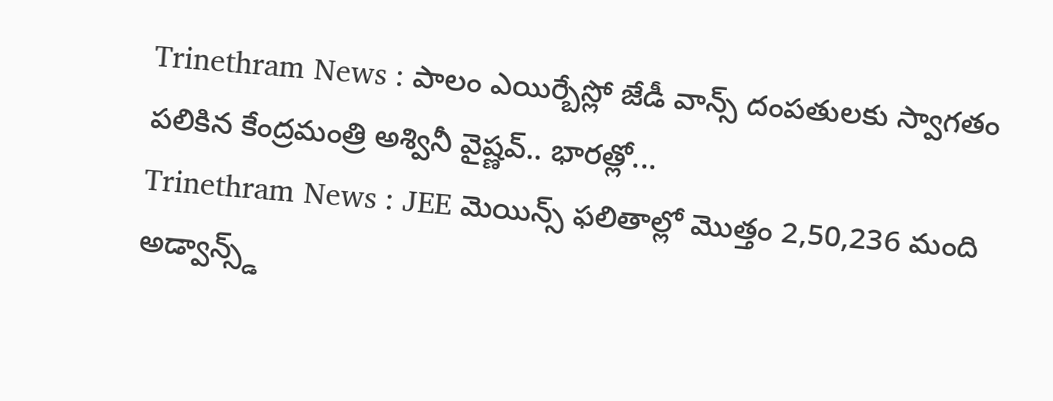Trinethram News : పాలం ఎయిర్బేస్లో జేడీ వాన్స్ దంపతులకు స్వాగతం పలికిన కేంద్రమంత్రి అశ్వినీ వైష్ణవ్.. భారత్లో...
Trinethram News : JEE మెయిన్స్ ఫలితాల్లో మొత్తం 2,50,236 మంది అడ్వాన్స్డ్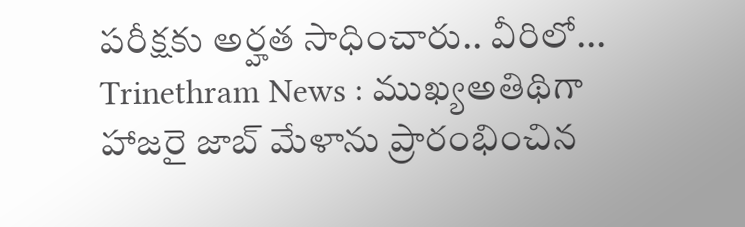పరీక్షకు అర్హత సాధించారు.. వీరిలో...
Trinethram News : ముఖ్యఅతిథిగా హాజరై జాబ్ మేళాను ప్రారంభించిన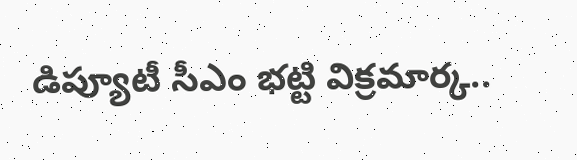డిప్యూటీ సీఎం భట్టి విక్రమార్క..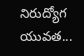నిరుద్యోగ యువత...